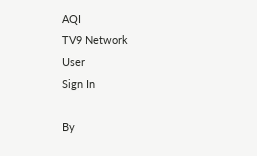AQI
TV9 Network
User
Sign In

By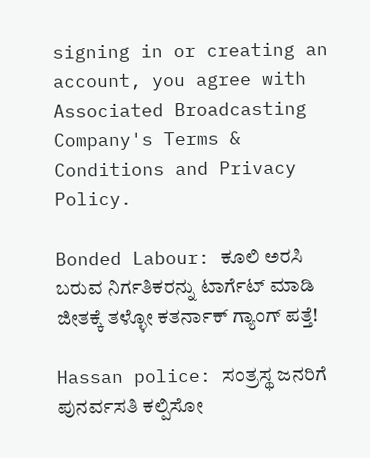signing in or creating an account, you agree with Associated Broadcasting Company's Terms & Conditions and Privacy Policy.

Bonded Labour: ಕೂಲಿ ಅರಸಿ ಬರುವ ನಿರ್ಗತಿಕರನ್ನು ಟಾರ್ಗೆಟ್ ಮಾಡಿ ಜೀತಕ್ಕೆ ತಳ್ಳೋ ಕತರ್ನಾಕ್ ಗ್ಯಾಂಗ್ ಪತ್ತೆ!

Hassan police: ಸಂತ್ರಸ್ಥ ಜನರಿಗೆ ಪುನರ್ವಸತಿ ಕಲ್ಪಿಸೋ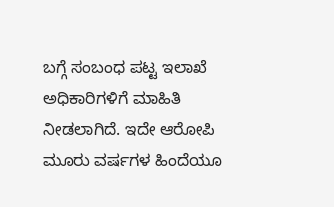ಬಗ್ಗೆ ಸಂಬಂಧ ಪಟ್ಟ ಇಲಾಖೆ ಅಧಿಕಾರಿಗಳಿಗೆ ಮಾಹಿತಿ ನೀಡಲಾಗಿದೆ. ಇದೇ ಆರೋಪಿ ಮೂರು ವರ್ಷಗಳ ಹಿಂದೆಯೂ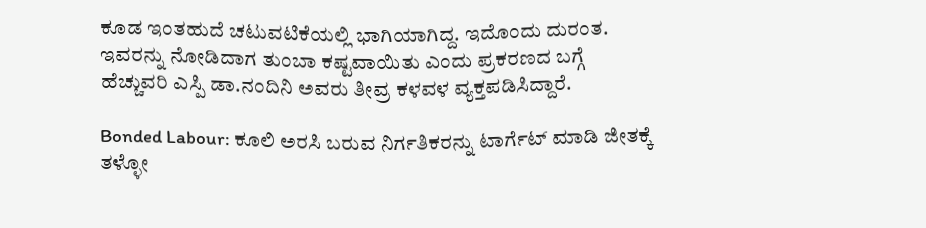ಕೂಡ ಇಂತಹುದೆ ಚಟುವಟಿಕೆಯಲ್ಲಿ ಭಾಗಿಯಾಗಿದ್ದ. ಇದೊಂದು ದುರಂತ. ಇವರನ್ನು ನೋಡಿದಾಗ ತುಂಬಾ ಕಷ್ಟವಾಯಿತು ಎಂದು ಪ್ರಕರಣದ ಬಗ್ಗೆ ಹೆಚ್ಚುವರಿ ಎಸ್ಪಿ ಡಾ.ನಂದಿನಿ ಅವರು ತೀವ್ರ ಕಳವಳ ವ್ಯಕ್ತಪಡಿಸಿದ್ದಾರೆ.

Bonded Labour: ಕೂಲಿ ಅರಸಿ ಬರುವ ನಿರ್ಗತಿಕರನ್ನು ಟಾರ್ಗೆಟ್ ಮಾಡಿ ಜೀತಕ್ಕೆ ತಳ್ಳೋ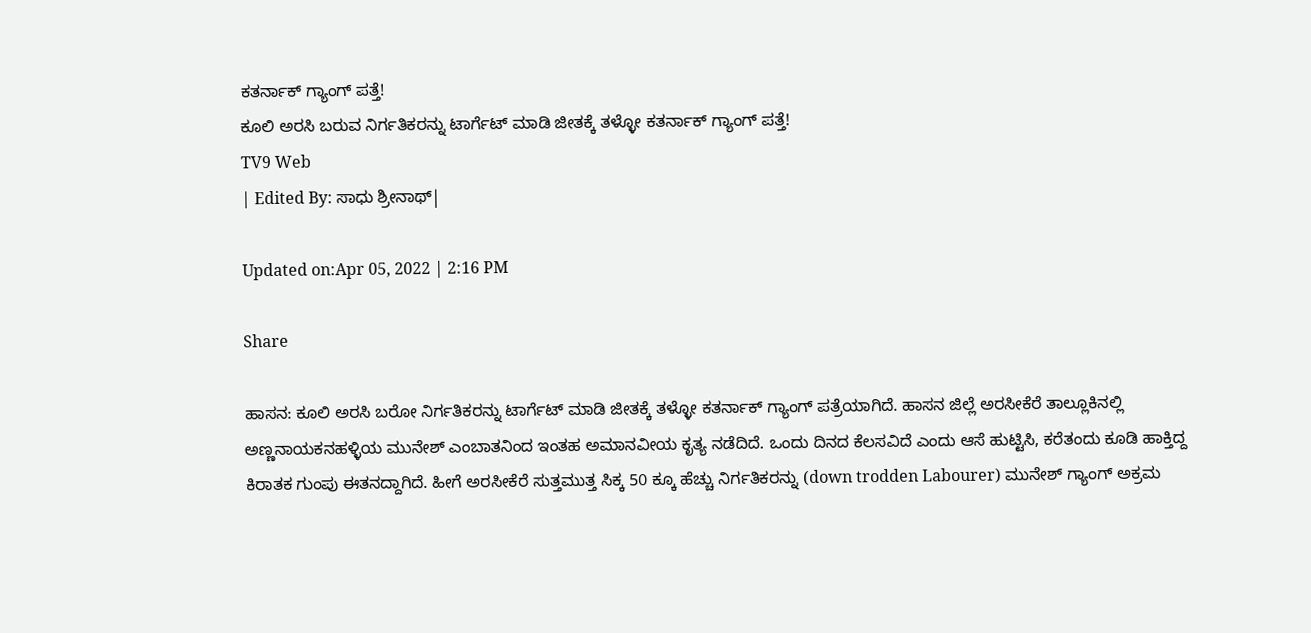ಕತರ್ನಾಕ್ ಗ್ಯಾಂಗ್ ಪತ್ತೆ!
ಕೂಲಿ ಅರಸಿ ಬರುವ ನಿರ್ಗತಿಕರನ್ನು ಟಾರ್ಗೆಟ್ ಮಾಡಿ ಜೀತಕ್ಕೆ ತಳ್ಳೋ ಕತರ್ನಾಕ್ ಗ್ಯಾಂಗ್ ಪತ್ತೆ!
TV9 Web
| Edited By: ಸಾಧು ಶ್ರೀನಾಥ್|

Updated on:Apr 05, 2022 | 2:16 PM

Share

ಹಾಸನ: ಕೂಲಿ ಅರಸಿ ಬರೋ ನಿರ್ಗತಿಕರನ್ನು ಟಾರ್ಗೆಟ್ ಮಾಡಿ ಜೀತಕ್ಕೆ ತಳ್ಳೋ ಕತರ್ನಾಕ್ ಗ್ಯಾಂಗ್ ಪತ್ರೆಯಾಗಿದೆ. ಹಾಸನ ಜಿಲ್ಲೆ ಅರಸೀಕೆರೆ ತಾಲ್ಲೂಕಿನಲ್ಲಿ ಅಣ್ಣನಾಯಕನಹಳ್ಳಿಯ ಮುನೇಶ್ ಎಂಬಾತನಿಂದ ಇಂತಹ ಅಮಾನವೀಯ ಕೃತ್ಯ ನಡೆದಿದೆ. ಒಂದು ದಿನದ ಕೆಲಸವಿದೆ ಎಂದು ಆಸೆ ಹುಟ್ಟಿಸಿ, ಕರೆತಂದು ಕೂಡಿ ಹಾಕ್ತಿದ್ದ ಕಿರಾತಕ ಗುಂಪು ಈತನದ್ದಾಗಿದೆ. ಹೀಗೆ ಅರಸೀಕೆರೆ ಸುತ್ತಮುತ್ತ ಸಿಕ್ಕ 50 ಕ್ಕೂ ಹೆಚ್ಚು ನಿರ್ಗತಿಕರನ್ನು (down trodden Labourer) ಮುನೇಶ್ ಗ್ಯಾಂಗ್ ಅಕ್ರಮ‌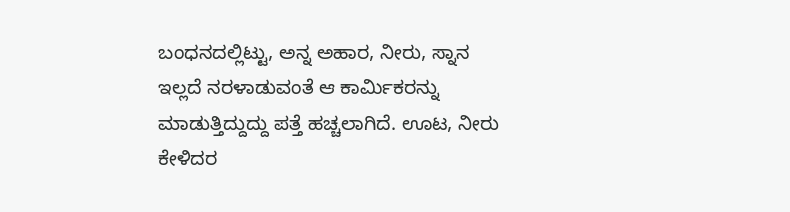ಬಂಧನದಲ್ಲಿಟ್ಟು, ಅನ್ನ ಅಹಾರ, ನೀರು, ಸ್ನಾನ ಇಲ್ಲದೆ ನರಳಾಡುವಂತೆ ಆ ಕಾರ್ಮಿಕರನ್ನು ಮಾಡುತ್ತಿದ್ದುದ್ದು ಪತ್ತೆ ಹಚ್ಚಲಾಗಿದೆ. ಊಟ, ನೀರು ಕೇಳಿದರ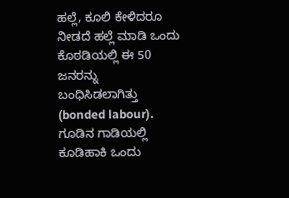ಹಲ್ಲೆ, ಕೂಲಿ ಕೇಳಿದರೂ ನೀಡದೆ ಹಲ್ಲೆ ಮಾಡಿ ಒಂದು ಕೊಠಡಿಯಲ್ಲಿ ಈ 50 ಜನರನ್ನು ಬಂಧಿಸಿಡಲಾಗಿತ್ತು (bonded labour). ಗೂಡಿನ ಗಾಡಿಯಲ್ಲಿ ಕೂಡಿಹಾಕಿ ಒಂದು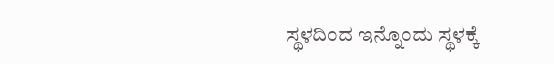ಸ್ಥಳದಿಂದ ಇನ್ನೊಂದು ಸ್ಥಳಕ್ಕೆ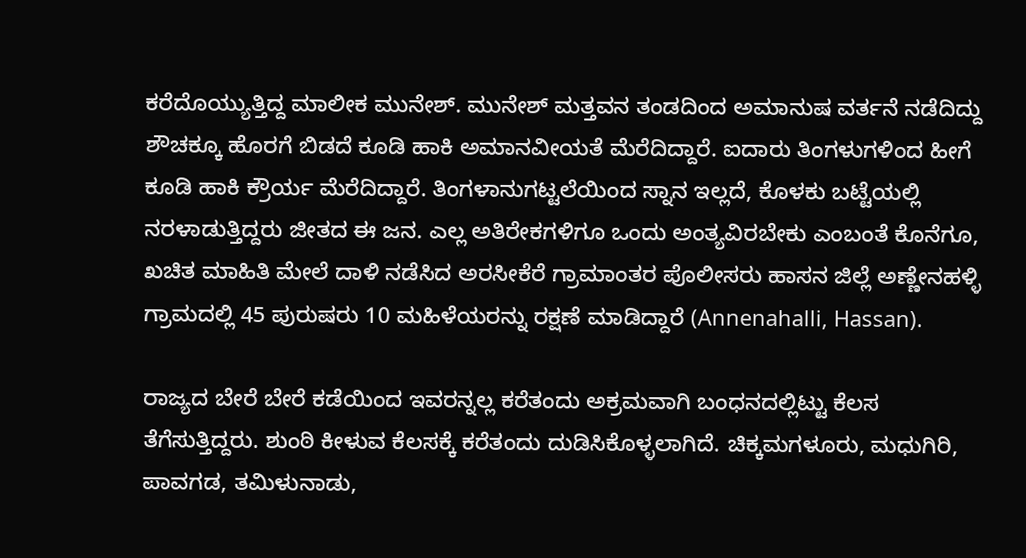ಕರೆದೊಯ್ಯುತ್ತಿದ್ದ ಮಾಲೀಕ ಮುನೇಶ್. ಮುನೇಶ್ ಮತ್ತವನ ತಂಡದಿಂದ ಅಮಾನುಷ ವರ್ತನೆ ನಡೆದಿದ್ದು ಶೌಚಕ್ಕೂ ಹೊರಗೆ ಬಿಡದೆ ಕೂಡಿ ಹಾಕಿ ಅಮಾನವೀಯತೆ ಮೆರೆದಿದ್ದಾರೆ. ಐದಾರು ತಿಂಗಳುಗಳಿಂದ ಹೀಗೆ ಕೂಡಿ ಹಾಕಿ ಕ್ರೌರ್ಯ ಮೆರೆದಿದ್ದಾರೆ. ತಿಂಗಳಾನುಗಟ್ಟಲೆಯಿಂದ ಸ್ನಾನ ಇಲ್ಲದೆ, ಕೊಳಕು ಬಟ್ಟೆಯಲ್ಲಿ ನರಳಾಡುತ್ತಿದ್ದರು ಜೀತದ ಈ ಜನ. ಎಲ್ಲ ಅತಿರೇಕಗಳಿಗೂ ಒಂದು ಅಂತ್ಯವಿರಬೇಕು ಎಂಬಂತೆ ಕೊನೆಗೂ, ಖಚಿತ ಮಾಹಿತಿ ಮೇಲೆ ದಾಳಿ ನಡೆಸಿದ ಅರಸೀಕೆರೆ ಗ್ರಾಮಾಂತರ ಪೊಲೀಸರು ಹಾಸನ ಜಿಲ್ಲೆ ಅಣ್ಣೇನಹಳ್ಳಿ ಗ್ರಾಮದಲ್ಲಿ 45 ಪುರುಷರು 10 ಮಹಿಳೆಯರನ್ನು ರಕ್ಷಣೆ ಮಾಡಿದ್ದಾರೆ (Annenahalli, Hassan).

ರಾಜ್ಯದ ಬೇರೆ ಬೇರೆ ಕಡೆಯಿಂದ ಇವರನ್ನಲ್ಲ ಕರೆತಂದು ಅಕ್ರಮವಾಗಿ ಬಂಧನದಲ್ಲಿಟ್ಟು ಕೆಲಸ ತೆಗೆಸುತ್ತಿದ್ದರು. ಶುಂಠಿ ಕೀಳುವ ಕೆಲಸಕ್ಕೆ ಕರೆತಂದು ದುಡಿಸಿಕೊಳ್ಳಲಾಗಿದೆ. ಚಿಕ್ಕಮಗಳೂರು, ಮಧುಗಿರಿ, ಪಾವಗಡ, ತಮಿಳುನಾಡು,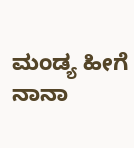ಮಂಡ್ಯ ಹೀಗೆ ನಾನಾ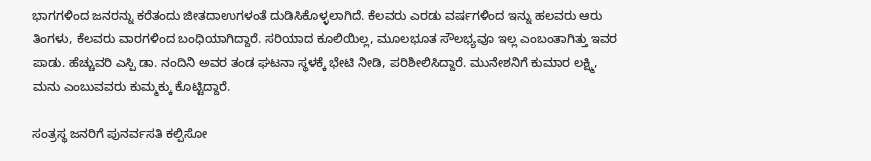ಭಾಗಗಳಿಂದ ಜನರನ್ನು ಕರೆತಂದು ಜೀತದಾಉಗಳಂತೆ ದುಡಿಸಿಕೊಳ್ಳಲಾಗಿದೆ. ಕೆಲವರು ಎರಡು ವರ್ಷಗಳಿಂದ ಇನ್ನು ಹಲವರು ಆರು ತಿಂಗಳು, ಕೆಲವರು ವಾರಗಳಿಂದ ಬಂಧಿಯಾಗಿದ್ದಾರೆ. ಸರಿಯಾದ ಕೂಲಿಯಿಲ್ಲ, ಮೂಲಭೂತ ಸೌಲಭ್ಯವೂ ಇಲ್ಲ ಎಂಬಂತಾಗಿತ್ತು ಇವರ ಪಾಡು. ಹೆಚ್ಚುವರಿ ಎಸ್ಪಿ ಡಾ. ನಂದಿನಿ ಅವರ ತಂಡ ಘಟನಾ ಸ್ಥಳಕ್ಕೆ ಭೇಟಿ ನೀಡಿ, ಪರಿಶೀಲಿಸಿದ್ದಾರೆ. ಮುನೇಶನಿಗೆ ಕುಮಾರ ಲಕ್ಷ್ಮಿ, ಮನು ಎಂಬುವವರು ಕುಮ್ಮಕ್ಕು ಕೊಟ್ಟಿದ್ದಾರೆ.

ಸಂತ್ರಸ್ಥ ಜನರಿಗೆ ಪುನರ್ವಸತಿ ಕಲ್ಪಿಸೋ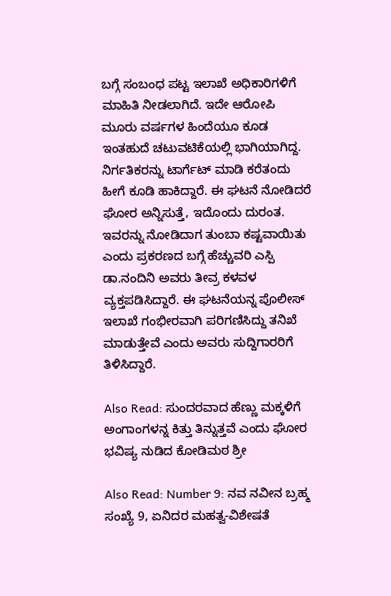ಬಗ್ಗೆ ಸಂಬಂಧ ಪಟ್ಟ ಇಲಾಖೆ ಅಧಿಕಾರಿಗಳಿಗೆ ಮಾಹಿತಿ ನೀಡಲಾಗಿದೆ. ಇದೇ ಆರೋಪಿ ಮೂರು ವರ್ಷಗಳ ಹಿಂದೆಯೂ ಕೂಡ ಇಂತಹುದೆ ಚಟುವಟಿಕೆಯಲ್ಲಿ ಭಾಗಿಯಾಗಿದ್ದ. ನಿರ್ಗತಿಕರನ್ನು ಟಾರ್ಗೆಟ್ ಮಾಡಿ ಕರೆತಂದು ಹೀಗೆ ಕೂಡಿ ಹಾಕಿದ್ದಾರೆ. ಈ ಘಟನೆ ನೋಡಿದರೆ ಘೋರ ಅನ್ನಿಸುತ್ತೆ, ಇದೊಂದು ದುರಂತ. ಇವರನ್ನು ನೋಡಿದಾಗ ತುಂಬಾ ಕಷ್ಟವಾಯಿತು ಎಂದು ಪ್ರಕರಣದ ಬಗ್ಗೆ ಹೆಚ್ಚುವರಿ ಎಸ್ಪಿ ಡಾ.ನಂದಿನಿ ಅವರು ತೀವ್ರ ಕಳವಳ ವ್ಯಕ್ತಪಡಿಸಿದ್ದಾರೆ. ಈ ಘಟನೆಯನ್ನ ಪೊಲೀಸ್ ಇಲಾಖೆ ಗಂಭೀರವಾಗಿ ಪರಿಗಣಿಸಿದ್ದು ತನಿಖೆ ಮಾಡುತ್ತೇವೆ ಎಂದು ಅವರು ಸುದ್ದಿಗಾರರಿಗೆ ತಿಳಿಸಿದ್ದಾರೆ.

Also Read: ಸುಂದರವಾದ ಹೆಣ್ಣು ಮಕ್ಕಳಿಗೆ ಅಂಗಾಂಗಳನ್ನ ಕಿತ್ತು ತಿನ್ನುತ್ತವೆ ಎಂದು ಘೋರ ಭವಿಷ್ಯ ನುಡಿದ ಕೋಡಿಮಠ ಶ್ರೀ

Also Read: Number 9: ನವ ನವೀನ ಬ್ರಹ್ಮ ಸಂಖ್ಯೆ 9, ಏನಿದರ ಮಹತ್ವ-ವಿಶೇಷತೆ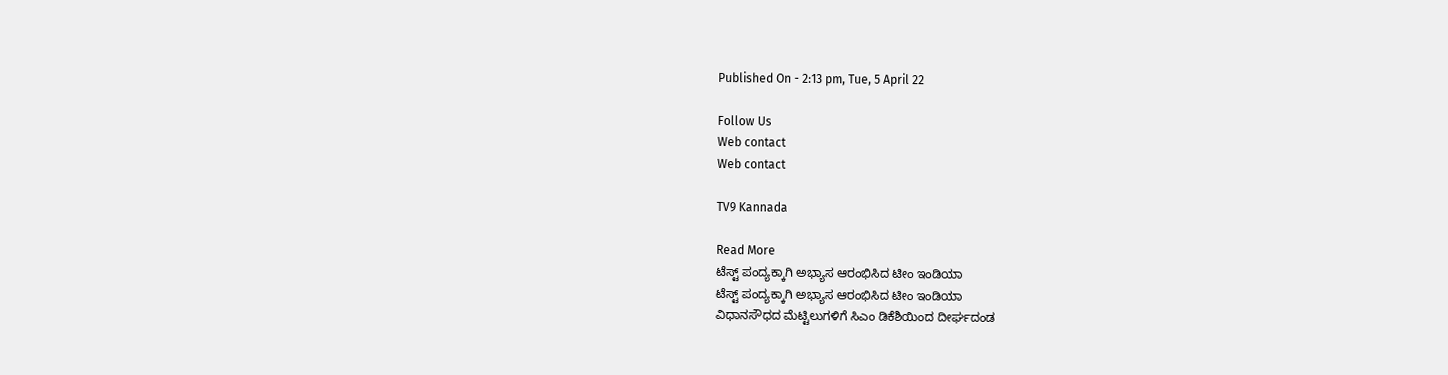Published On - 2:13 pm, Tue, 5 April 22

Follow Us
Web contact
Web contact

TV9 Kannada

Read More
ಟೆಸ್ಟ್ ಪಂದ್ಯಕ್ಕಾಗಿ ಅಭ್ಯಾಸ ಆರಂಭಿಸಿದ ಟೀಂ ಇಂಡಿಯಾ
ಟೆಸ್ಟ್ ಪಂದ್ಯಕ್ಕಾಗಿ ಅಭ್ಯಾಸ ಆರಂಭಿಸಿದ ಟೀಂ ಇಂಡಿಯಾ
ವಿಧಾನಸೌಧದ ಮೆಟ್ಟಿಲುಗಳಿಗೆ ಸಿಎಂ ಡಿಕೆಶಿಯಿಂದ ದೀರ್ಘದಂಡ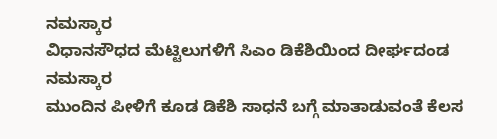ನಮಸ್ಕಾರ
ವಿಧಾನಸೌಧದ ಮೆಟ್ಟಿಲುಗಳಿಗೆ ಸಿಎಂ ಡಿಕೆಶಿಯಿಂದ ದೀರ್ಘದಂಡ ನಮಸ್ಕಾರ
ಮುಂದಿನ ಪೀಳಿಗೆ ಕೂಡ ಡಿಕೆಶಿ ಸಾಧನೆ ಬಗ್ಗೆ ಮಾತಾಡುವಂತೆ ಕೆಲಸ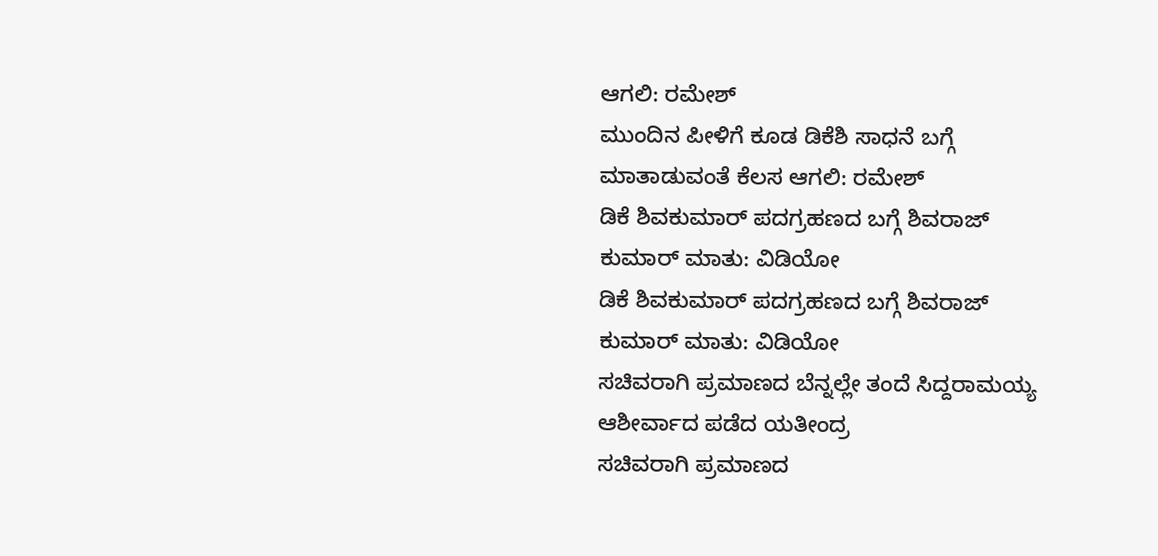ಆಗಲಿ: ರಮೇಶ್
ಮುಂದಿನ ಪೀಳಿಗೆ ಕೂಡ ಡಿಕೆಶಿ ಸಾಧನೆ ಬಗ್ಗೆ ಮಾತಾಡುವಂತೆ ಕೆಲಸ ಆಗಲಿ: ರಮೇಶ್
ಡಿಕೆ ಶಿವಕುಮಾರ್ ಪದಗ್ರಹಣದ ಬಗ್ಗೆ ಶಿವರಾಜ್ ಕುಮಾರ್ ಮಾತು: ವಿಡಿಯೋ
ಡಿಕೆ ಶಿವಕುಮಾರ್ ಪದಗ್ರಹಣದ ಬಗ್ಗೆ ಶಿವರಾಜ್ ಕುಮಾರ್ ಮಾತು: ವಿಡಿಯೋ
ಸಚಿವರಾಗಿ ಪ್ರಮಾಣದ ಬೆನ್ನಲ್ಲೇ ತಂದೆ ಸಿದ್ದರಾಮಯ್ಯ ಆಶೀರ್ವಾದ ಪಡೆದ ಯತೀಂದ್ರ
ಸಚಿವರಾಗಿ ಪ್ರಮಾಣದ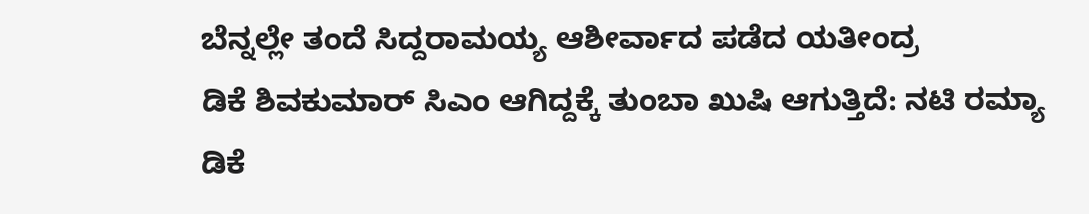ಬೆನ್ನಲ್ಲೇ ತಂದೆ ಸಿದ್ದರಾಮಯ್ಯ ಆಶೀರ್ವಾದ ಪಡೆದ ಯತೀಂದ್ರ
ಡಿಕೆ ಶಿವಕುಮಾರ್ ಸಿಎಂ ಆಗಿದ್ದಕ್ಕೆ ತುಂಬಾ ಖುಷಿ ಆಗುತ್ತಿದೆ: ನಟಿ ರಮ್ಯಾ
ಡಿಕೆ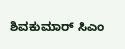ಶಿವಕುಮಾರ್ ಸಿಎಂ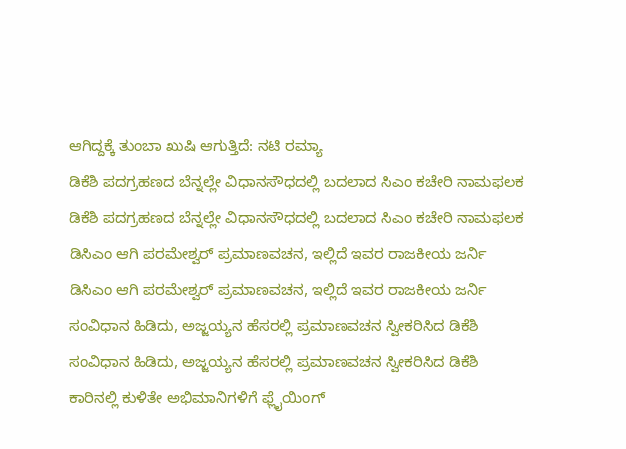ಆಗಿದ್ದಕ್ಕೆ ತುಂಬಾ ಖುಷಿ ಆಗುತ್ತಿದೆ: ನಟಿ ರಮ್ಯಾ
ಡಿಕೆಶಿ ಪದಗ್ರಹಣದ ಬೆನ್ನಲ್ಲೇ ವಿಧಾನಸೌಧದಲ್ಲಿ ಬದಲಾದ ಸಿಎಂ ಕಚೇರಿ ನಾಮಫಲಕ
ಡಿಕೆಶಿ ಪದಗ್ರಹಣದ ಬೆನ್ನಲ್ಲೇ ವಿಧಾನಸೌಧದಲ್ಲಿ ಬದಲಾದ ಸಿಎಂ ಕಚೇರಿ ನಾಮಫಲಕ
ಡಿಸಿಎಂ ಆಗಿ ಪರಮೇಶ್ವರ್ ಪ್ರಮಾಣವಚನ, ಇಲ್ಲಿದೆ ಇವರ ರಾಜಕೀಯ ಜರ್ನಿ
ಡಿಸಿಎಂ ಆಗಿ ಪರಮೇಶ್ವರ್ ಪ್ರಮಾಣವಚನ, ಇಲ್ಲಿದೆ ಇವರ ರಾಜಕೀಯ ಜರ್ನಿ
ಸಂವಿಧಾನ ಹಿಡಿದು, ಅಜ್ಜಯ್ಯನ ಹೆಸರಲ್ಲಿ ಪ್ರಮಾಣವಚನ ಸ್ವೀಕರಿಸಿದ ಡಿಕೆಶಿ
ಸಂವಿಧಾನ ಹಿಡಿದು, ಅಜ್ಜಯ್ಯನ ಹೆಸರಲ್ಲಿ ಪ್ರಮಾಣವಚನ ಸ್ವೀಕರಿಸಿದ ಡಿಕೆಶಿ
ಕಾರಿನಲ್ಲಿ ಕುಳಿತೇ ಅಭಿಮಾನಿಗಳಿಗೆ ಫ್ಲೈಯಿಂಗ್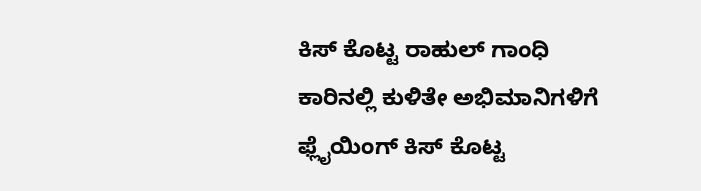ಕಿಸ್ ಕೊಟ್ಟ ರಾಹುಲ್ ಗಾಂಧಿ
ಕಾರಿನಲ್ಲಿ ಕುಳಿತೇ ಅಭಿಮಾನಿಗಳಿಗೆ ಫ್ಲೈಯಿಂಗ್ ಕಿಸ್ ಕೊಟ್ಟ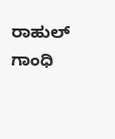ರಾಹುಲ್ ಗಾಂಧಿ